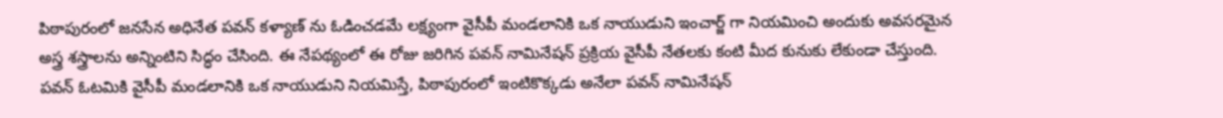పిఠాపురంలో జనసేన అధినేత పవన్ కళ్యాణ్ ను ఓడించడమే లక్ష్యంగా వైసీపీ మండలానికి ఒక నాయుడుని ఇంచార్జ్ గా నియమించి అందుకు అవసరమైన అస్త్ర శస్త్రాలను అన్నింటిని సిద్ధం చేసింది. ఈ నేపథ్యంలో ఈ రోజు జరిగిన పవన్ నామినేషన్ ప్రక్రియ వైసీపీ నేతలకు కంటి మీద కునుకు లేకుండా చేస్తుంది.
పవన్ ఓటమికి వైసీపీ మండలానికి ఒక నాయుడుని నియమిస్తే, పిఠాపురంలో ఇంటికొక్కడు అనేలా పవన్ నామినేషన్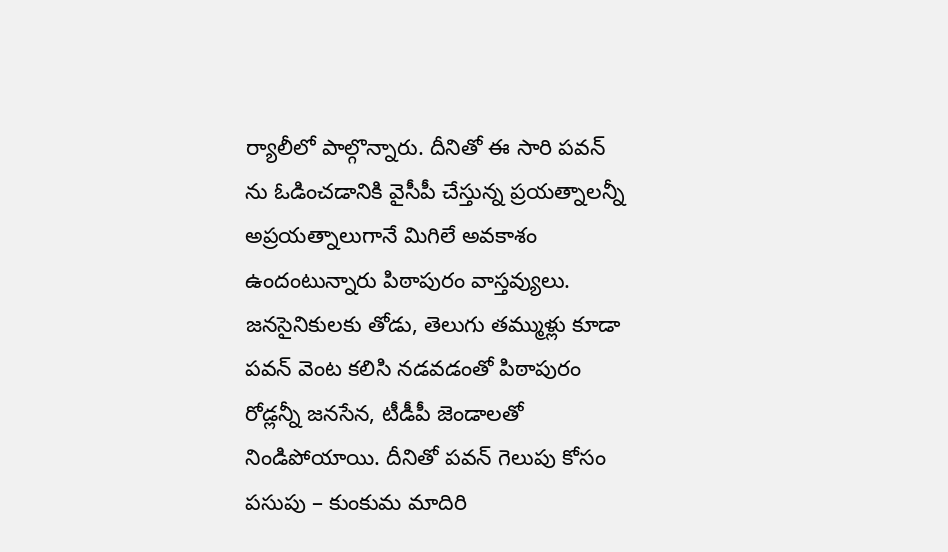ర్యాలీలో పాల్గొన్నారు. దీనితో ఈ సారి పవన్ ను ఓడించడానికి వైసీపీ చేస్తున్న ప్రయత్నాలన్నీ అప్రయత్నాలుగానే మిగిలే అవకాశం ఉందంటున్నారు పిఠాపురం వాస్తవ్యులు.
జనసైనికులకు తోడు, తెలుగు తమ్ముళ్లు కూడా పవన్ వెంట కలిసి నడవడంతో పిఠాపురం రోడ్లన్నీ జనసేన, టీడీపీ జెండాలతో నిండిపోయాయి. దీనితో పవన్ గెలుపు కోసం పసుపు – కుంకుమ మాదిరి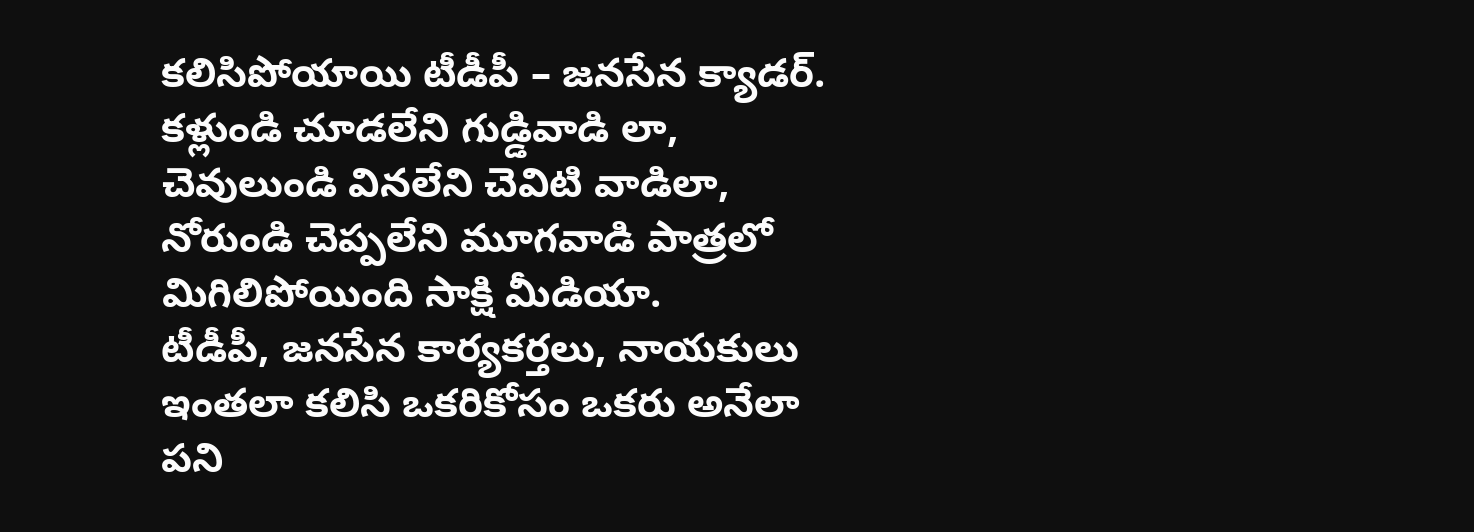కలిసిపోయాయి టీడీపీ – జనసేన క్యాడర్. కళ్లుండి చూడలేని గుడ్డివాడి లా, చెవులుండి వినలేని చెవిటి వాడిలా, నోరుండి చెప్పలేని మూగవాడి పాత్రలో మిగిలిపోయింది సాక్షి మీడియా.
టీడీపీ, జనసేన కార్యకర్తలు, నాయకులు ఇంతలా కలిసి ఒకరికోసం ఒకరు అనేలా పని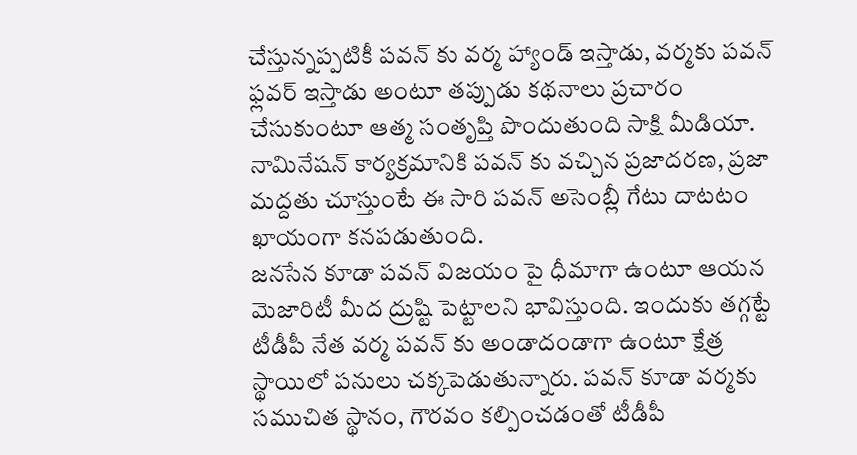చేస్తున్నప్పటికీ పవన్ కు వర్మ హ్యాండ్ ఇస్తాడు, వర్మకు పవన్ ఫ్లవర్ ఇస్తాడు అంటూ తప్పుడు కథనాలు ప్రచారం చేసుకుంటూ ఆత్మ సంతృప్తి పొందుతుంది సాక్షి మీడియా. నామినేషన్ కార్యక్రమానికి పవన్ కు వచ్చిన ప్రజాదరణ, ప్రజా మద్దతు చూస్తుంటే ఈ సారి పవన్ అసెంబ్లీ గేటు దాటటం ఖాయంగా కనపడుతుంది.
జనసేన కూడా పవన్ విజయం పై ధీమాగా ఉంటూ ఆయన మెజారిటీ మీద ద్రుష్టి పెట్టాలని భావిస్తుంది. ఇందుకు తగ్గట్టే టీడీపీ నేత వర్మ పవన్ కు అండాదండాగా ఉంటూ క్షేత్ర స్థాయిలో పనులు చక్కపెడుతున్నారు. పవన్ కూడా వర్మకు సముచిత స్థానం, గౌరవం కల్పించడంతో టీడీపీ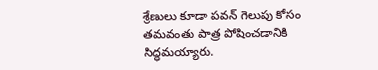శ్రేణులు కూడా పవన్ గెలుపు కోసం తమవంతు పాత్ర పోషించడానికి సిద్ధమయ్యారు.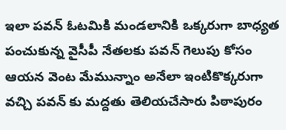ఇలా పవన్ ఓటమికి మండలానికి ఒక్కరుగా బాధ్యత పంచుకున్న వైసీపీ నేతలకు పవన్ గెలుపు కోసం ఆయన వెంట మేమున్నాం అనేలా ఇంటికొక్కరుగా వచ్చి పవన్ కు మద్దతు తెలియచేసారు పిఠాపురం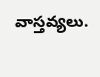వాస్తవ్యలు.